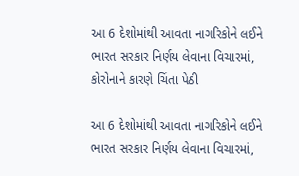આ 6 દેશોમાંથી આવતા નાગરિકોને લઈને ભારત સરકાર નિર્ણય લેવાના વિચારમાં, કોરોનાને કારણે ચિંતા પેઠી

આ 6 દેશોમાંથી આવતા નાગરિકોને લઈને ભારત સરકાર નિર્ણય લેવાના વિચારમાં,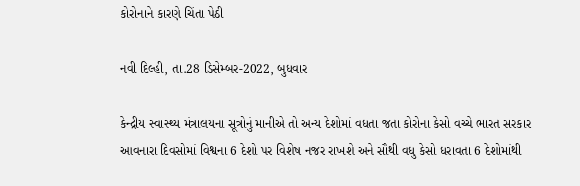કોરોનાને કારણે ચિંતા પેઠી

નવી દિલ્હી, તા.28 ડિસેમ્બર-2022, બુધવાર

કેન્દ્રીય સ્વાસ્થ્ય મંત્રાલયના સૂત્રોનું માનીએ તો અન્ય દેશોમાં વધતા જતા કોરોના કેસો વચ્ચે ભારત સરકાર આવનારા દિવસોમાં વિશ્વના 6 દેશો પર વિશેષ નજર રાખશે અને સૌથી વધુ કેસો ધરાવતા 6 દેશોમાંથી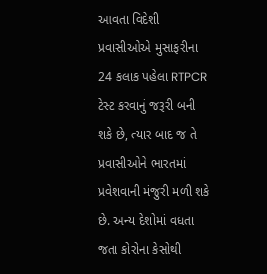આવતા વિદેશી પ્રવાસીઓએ મુસાફરીના 24 કલાક પહેલા RTPCR ટેસ્ટ કરવાનું જરૂરી બની શકે છે, ત્યાર બાદ જ તે પ્રવાસીઓને ભારતમાં પ્રવેશવાની મંજુરી મળી શકે છે. અન્ય દેશોમાં વધતા જતા કોરોના કેસોથી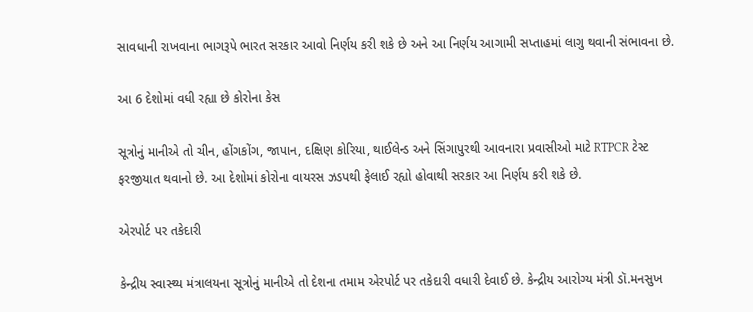સાવધાની રાખવાના ભાગરૂપે ભારત સરકાર આવો નિર્ણય કરી શકે છે અને આ નિર્ણય આગામી સપ્તાહમાં લાગુ થવાની સંભાવના છે.

આ 6 દેશોમાં વધી રહ્યા છે કોરોના કેસ

સૂત્રોનું માનીએ તો ચીન, હોંગકોંગ, જાપાન, દક્ષિણ કોરિયા, થાઈલેન્ડ અને સિંગાપુરથી આવનારા પ્રવાસીઓ માટે RTPCR ટેસ્ટ ફરજીયાત થવાનો છે. આ દેશોમાં કોરોના વાયરસ ઝડપથી ફેલાઈ રહ્યો હોવાથી સરકાર આ નિર્ણય કરી શકે છે.

એરપોર્ટ પર તકેદારી

કેન્દ્રીય સ્વાસ્થ્ય મંત્રાલયના સૂત્રોનું માનીએ તો દેશના તમામ એરપોર્ટ પર તકેદારી વધારી દેવાઈ છે. કેન્દ્રીય આરોગ્ય મંત્રી ડૉ.મનસુખ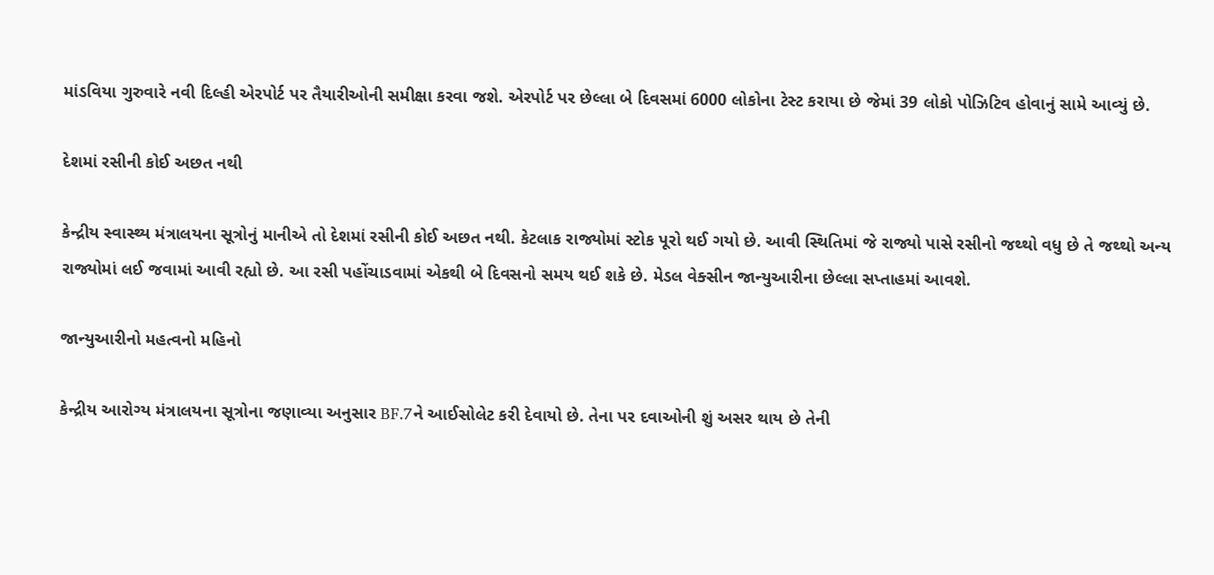માંડવિયા ગુરુવારે નવી દિલ્હી એરપોર્ટ પર તૈયારીઓની સમીક્ષા કરવા જશે. એરપોર્ટ પર છેલ્લા બે દિવસમાં 6000 લોકોના ટેસ્ટ કરાયા છે જેમાં 39 લોકો પોઝિટિવ હોવાનું સામે આવ્યું છે.

દેશમાં રસીની કોઈ અછત નથી

કેન્દ્રીય સ્વાસ્થ્ય મંત્રાલયના સૂત્રોનું માનીએ તો દેશમાં રસીની કોઈ અછત નથી. કેટલાક રાજ્યોમાં સ્ટોક પૂરો થઈ ગયો છે. આવી સ્થિતિમાં જે રાજ્યો પાસે રસીનો જથ્થો વધુ છે તે જથ્થો અન્ય રાજ્યોમાં લઈ જવામાં આવી રહ્યો છે. આ રસી પહોંચાડવામાં એકથી બે દિવસનો સમય થઈ શકે છે. મેડલ વેક્સીન જાન્યુઆરીના છેલ્લા સપ્તાહમાં આવશે.

જાન્યુઆરીનો મહત્વનો મહિનો

કેન્દ્રીય આરોગ્ય મંત્રાલયના સૂત્રોના જણાવ્યા અનુસાર BF.7ને આઈસોલેટ કરી દેવાયો છે. તેના પર દવાઓની શું અસર થાય છે તેની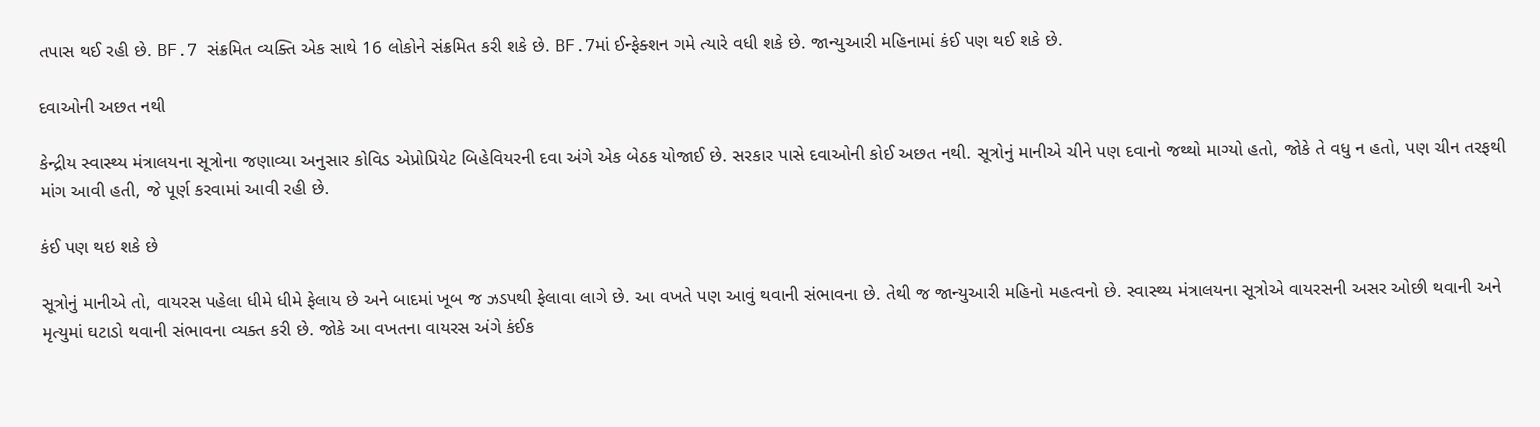તપાસ થઈ રહી છે. BF.7 સંક્રમિત વ્યક્તિ એક સાથે 16 લોકોને સંક્રમિત કરી શકે છે. BF.7માં ઈન્ફેક્શન ગમે ત્યારે વધી શકે છે. જાન્યુઆરી મહિનામાં કંઈ પણ થઈ શકે છે.

દવાઓની અછત નથી

કેન્દ્રીય સ્વાસ્થ્ય મંત્રાલયના સૂત્રોના જણાવ્યા અનુસાર કોવિડ એપ્રોપ્રિયેટ બિહેવિયરની દવા અંગે એક બેઠક યોજાઈ છે. સરકાર પાસે દવાઓની કોઈ અછત નથી. સૂત્રોનું માનીએ ચીને પણ દવાનો જથ્થો માગ્યો હતો, જોકે તે વધુ ન હતો, પણ ચીન તરફથી માંગ આવી હતી, જે પૂર્ણ કરવામાં આવી રહી છે.

કંઈ પણ થઇ શકે છે

સૂત્રોનું માનીએ તો, વાયરસ પહેલા ધીમે ધીમે ફેલાય છે અને બાદમાં ખૂબ જ ઝડપથી ફેલાવા લાગે છે. આ વખતે પણ આવું થવાની સંભાવના છે. તેથી જ જાન્યુઆરી મહિનો મહત્વનો છે. સ્વાસ્થ્ય મંત્રાલયના સૂત્રોએ વાયરસની અસર ઓછી થવાની અને મૃત્યુમાં ઘટાડો થવાની સંભાવના વ્યક્ત કરી છે. જોકે આ વખતના વાયરસ અંગે કંઈક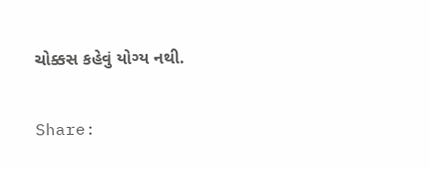ચોક્કસ કહેવું યોગ્ય નથી.

Share: